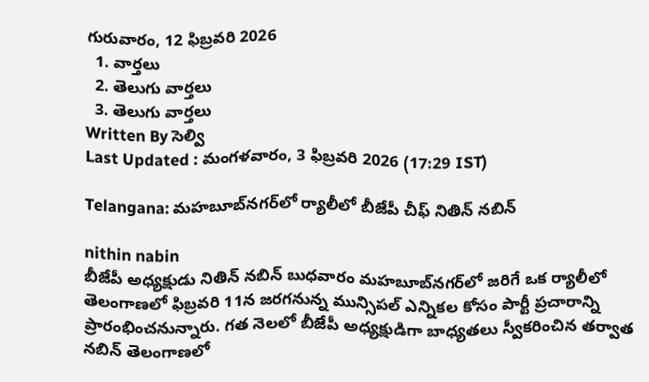గురువారం, 12 ఫిబ్రవరి 2026
  1. వార్తలు
  2. తెలుగు వార్తలు
  3. తెలుగు వార్తలు
Written By సెల్వి
Last Updated : మంగళవారం, 3 ఫిబ్రవరి 2026 (17:29 IST)

Telangana: మహబూబ్‌నగర్‌లో ర్యాలీలో బీజేపీ చీఫ్ నితిన్ నబిన్

nithin nabin
బీజేపీ అధ్యక్షుడు నితిన్ నబిన్ బుధవారం మహబూబ్‌నగర్‌లో జరిగే ఒక ర్యాలీలో తెలంగాణలో ఫిబ్రవరి 11న జరగనున్న మున్సిపల్ ఎన్నికల కోసం పార్టీ ప్రచారాన్ని ప్రారంభించనున్నారు. గత నెలలో బీజేపీ అధ్యక్షుడిగా బాధ్యతలు స్వీకరించిన తర్వాత నబిన్ తెలంగాణలో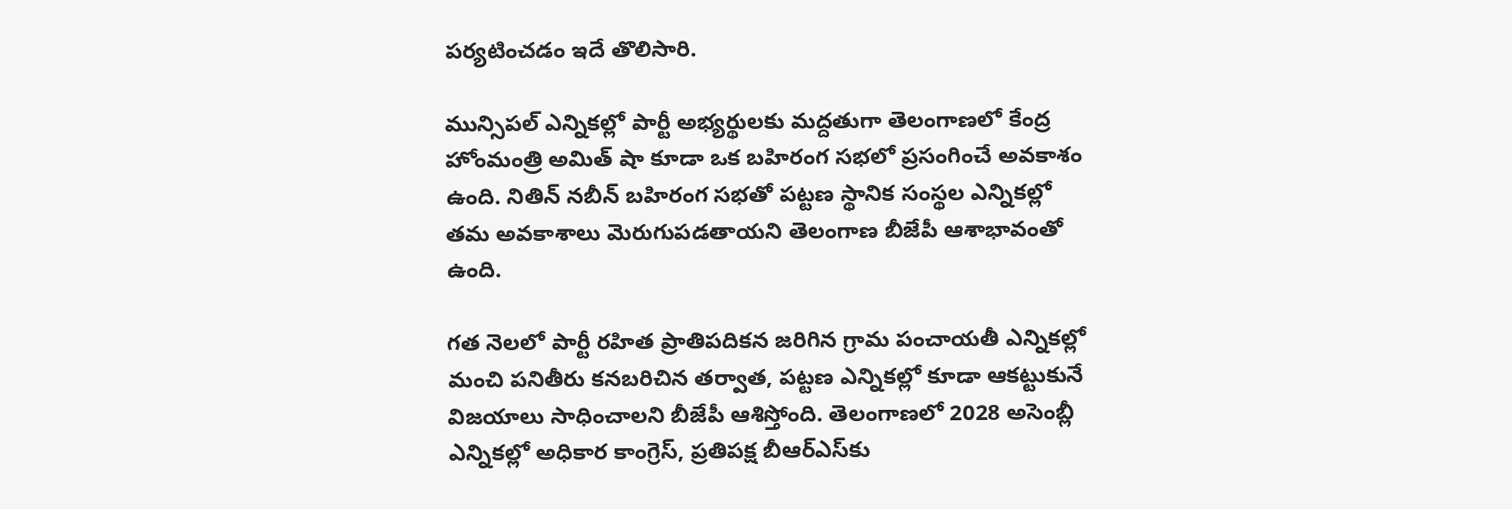పర్యటించడం ఇదే తొలిసారి.

మున్సిపల్ ఎన్నికల్లో పార్టీ అభ్యర్థులకు మద్దతుగా తెలంగాణలో కేంద్ర హోంమంత్రి అమిత్ షా కూడా ఒక బహిరంగ సభలో ప్రసంగించే అవకాశం ఉంది. నితిన్ నబీన్ బహిరంగ సభతో పట్టణ స్థానిక సంస్థల ఎన్నికల్లో తమ అవకాశాలు మెరుగుపడతాయని తెలంగాణ బీజేపీ ఆశాభావంతో ఉంది.

గత నెలలో పార్టీ రహిత ప్రాతిపదికన జరిగిన గ్రామ పంచాయతీ ఎన్నికల్లో మంచి పనితీరు కనబరిచిన తర్వాత, పట్టణ ఎన్నికల్లో కూడా ఆకట్టుకునే విజయాలు సాధించాలని బీజేపీ ఆశిస్తోంది. తెలంగాణలో 2028 అసెంబ్లీ ఎన్నికల్లో అధికార కాంగ్రెస్, ప్రతిపక్ష బీఆర్ఎస్‌కు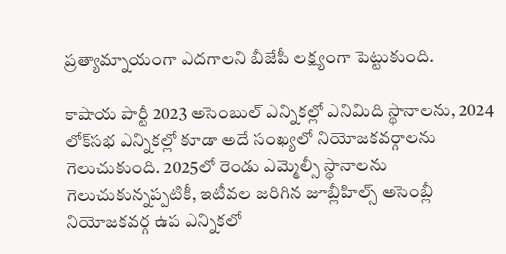ప్రత్యామ్నాయంగా ఎదగాలని బీజేపీ లక్ష్యంగా పెట్టుకుంది.

కాషాయ పార్టీ 2023 అసెంబుల్ ఎన్నికల్లో ఎనిమిది స్థానాలను, 2024 లోక్‌సభ ఎన్నికల్లో కూడా అదే సంఖ్యలో నియోజకవర్గాలను గెలుచుకుంది. 2025లో రెండు ఎమ్మెల్సీ స్థానాలను గెలుచుకున్నప్పటికీ, ఇటీవల జరిగిన జూబ్లీహిల్స్ అసెంబ్లీ నియోజకవర్గ ఉప ఎన్నికలో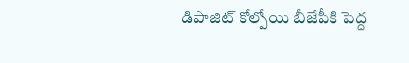డిపాజిట్ కోల్పోయి బీజేపీకి పెద్ద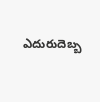ఎదురుదెబ్బ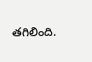తగిలింది.